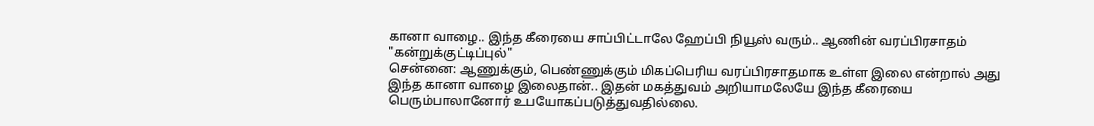கானா வாழை.. இந்த கீரையை சாப்பிட்டாலே ஹேப்பி நியூஸ் வரும்.. ஆணின் வரப்பிரசாதம் "கன்றுக்குட்டிப்புல்"
சென்னை: ஆணுக்கும், பெண்ணுக்கும் மிகப்பெரிய வரப்பிரசாதமாக உள்ள இலை என்றால் அது இந்த கானா வாழை இலைதான்.. இதன் மகத்துவம் அறியாமலேயே இந்த கீரையை பெரும்பாலானோர் உபயோகப்படுத்துவதில்லை.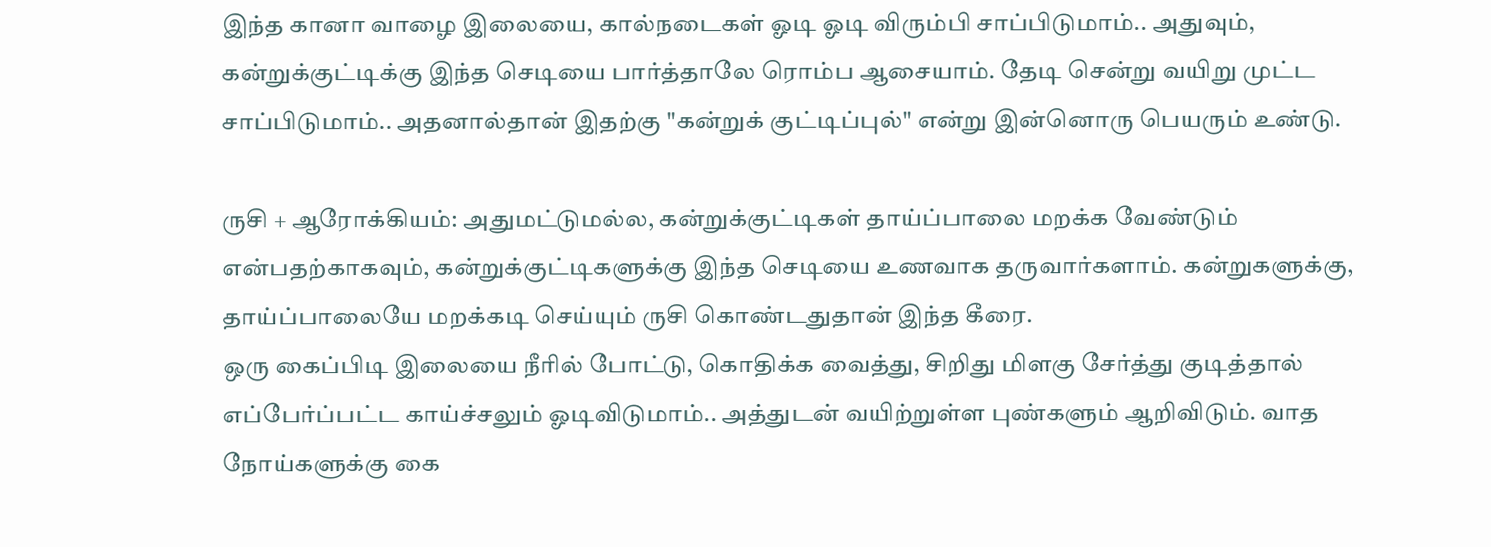இந்த கானா வாழை இலையை, கால்நடைகள் ஓடி ஓடி விரும்பி சாப்பிடுமாம்.. அதுவும், கன்றுக்குட்டிக்கு இந்த செடியை பார்த்தாலே ரொம்ப ஆசையாம். தேடி சென்று வயிறு முட்ட சாப்பிடுமாம்.. அதனால்தான் இதற்கு "கன்றுக் குட்டிப்புல்" என்று இன்னொரு பெயரும் உண்டு.

ருசி + ஆரோக்கியம்: அதுமட்டுமல்ல, கன்றுக்குட்டிகள் தாய்ப்பாலை மறக்க வேண்டும் என்பதற்காகவும், கன்றுக்குட்டிகளுக்கு இந்த செடியை உணவாக தருவார்களாம். கன்றுகளுக்கு, தாய்ப்பாலையே மறக்கடி செய்யும் ருசி கொண்டதுதான் இந்த கீரை.
ஒரு கைப்பிடி இலையை நீரில் போட்டு, கொதிக்க வைத்து, சிறிது மிளகு சேர்த்து குடித்தால் எப்பேர்ப்பட்ட காய்ச்சலும் ஓடிவிடுமாம்.. அத்துடன் வயிற்றுள்ள புண்களும் ஆறிவிடும். வாத நோய்களுக்கு கை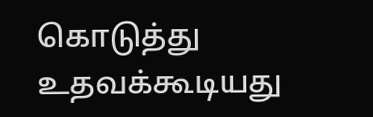கொடுத்து உதவக்கூடியது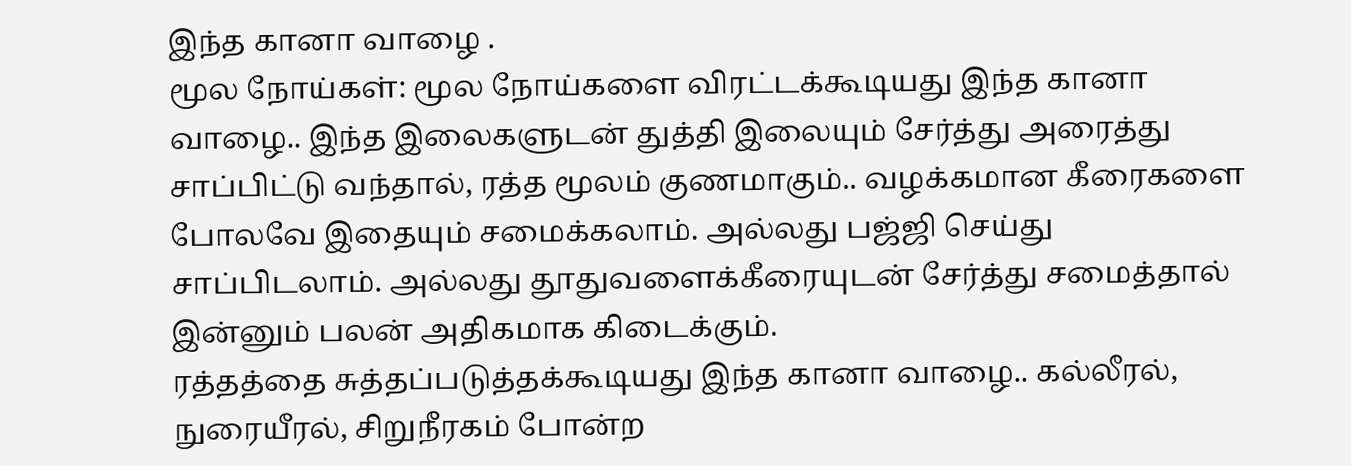இந்த கானா வாழை .
மூல நோய்கள்: மூல நோய்களை விரட்டக்கூடியது இந்த கானா வாழை.. இந்த இலைகளுடன் துத்தி இலையும் சேர்த்து அரைத்து சாப்பிட்டு வந்தால், ரத்த மூலம் குணமாகும்.. வழக்கமான கீரைகளை போலவே இதையும் சமைக்கலாம். அல்லது பஜ்ஜி செய்து சாப்பிடலாம். அல்லது தூதுவளைக்கீரையுடன் சேர்த்து சமைத்தால் இன்னும் பலன் அதிகமாக கிடைக்கும்.
ரத்தத்தை சுத்தப்படுத்தக்கூடியது இந்த கானா வாழை.. கல்லீரல், நுரையீரல், சிறுநீரகம் போன்ற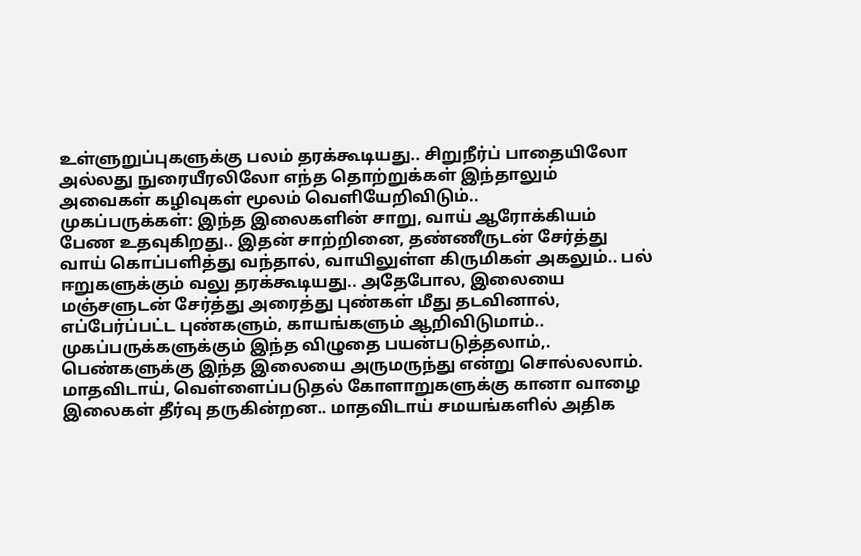உள்ளுறுப்புகளுக்கு பலம் தரக்கூடியது.. சிறுநீர்ப் பாதையிலோ அல்லது நுரையீரலிலோ எந்த தொற்றுக்கள் இந்தாலும் அவைகள் கழிவுகள் மூலம் வெளியேறிவிடும்..
முகப்பருக்கள்: இந்த இலைகளின் சாறு, வாய் ஆரோக்கியம் பேண உதவுகிறது.. இதன் சாற்றினை, தண்ணீருடன் சேர்த்து வாய் கொப்பளித்து வந்தால், வாயிலுள்ள கிருமிகள் அகலும்.. பல் ஈறுகளுக்கும் வலு தரக்கூடியது.. அதேபோல, இலையை மஞ்சளுடன் சேர்த்து அரைத்து புண்கள் மீது தடவினால், எப்பேர்ப்பட்ட புண்களும், காயங்களும் ஆறிவிடுமாம்.. முகப்பருக்களுக்கும் இந்த விழுதை பயன்படுத்தலாம்,.
பெண்களுக்கு இந்த இலையை அருமருந்து என்று சொல்லலாம். மாதவிடாய், வெள்ளைப்படுதல் கோளாறுகளுக்கு கானா வாழை இலைகள் தீர்வு தருகின்றன.. மாதவிடாய் சமயங்களில் அதிக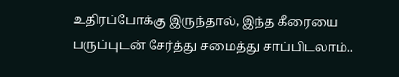உதிரப்போக்கு இருந்தால், இந்த கீரையை பருப்புடன் சேர்த்து சமைத்து சாப்பிடலாம்..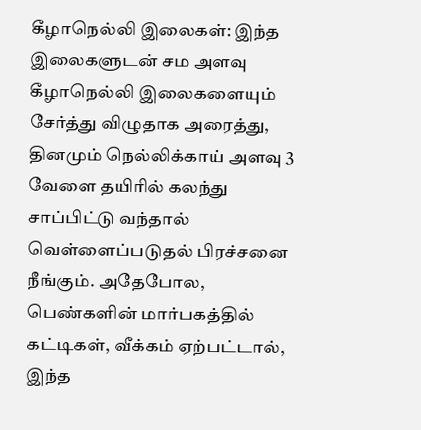கீழாநெல்லி இலைகள்: இந்த இலைகளுடன் சம அளவு கீழாநெல்லி இலைகளையும் சேர்த்து விழுதாக அரைத்து, தினமும் நெல்லிக்காய் அளவு 3 வேளை தயிரில் கலந்து சாப்பிட்டு வந்தால் வெள்ளைப்படுதல் பிரச்சனை நீங்கும். அதேபோல, பெண்களின் மார்பகத்தில் கட்டிகள், வீக்கம் ஏற்பட்டால், இந்த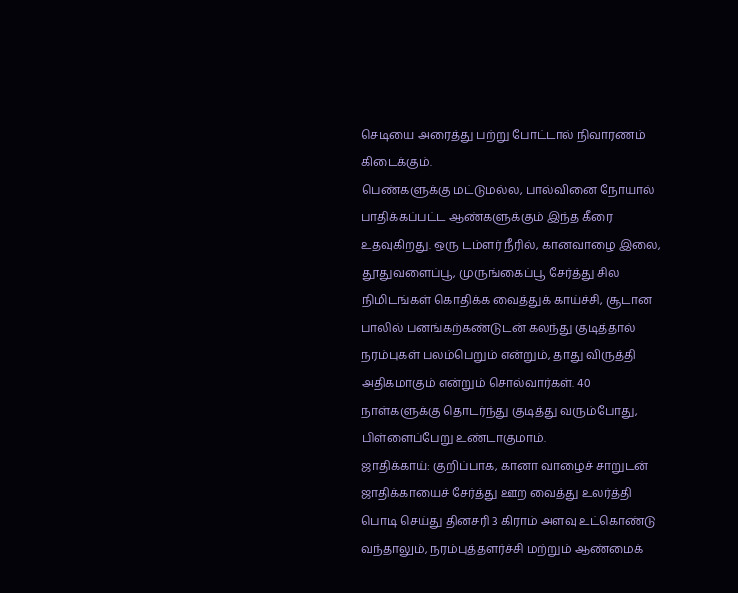செடியை அரைத்து பற்று போட்டால் நிவாரணம் கிடைக்கும்.
பெண்களுக்கு மட்டுமல்ல, பால்வினை நோயால் பாதிக்கப்பட்ட ஆண்களுக்கும் இந்த கீரை உதவுகிறது. ஒரு டம்ளர் நீரில், கானவாழை இலை, தூதுவளைப்பூ, முருங்கைப்பூ சேர்த்து சில நிமிடங்கள் கொதிக்க வைத்துக் காய்ச்சி, சூடான பாலில் பனங்கற்கண்டுடன் கலந்து குடித்தால் நரம்புகள் பலம்பெறும் என்றும், தாது விருத்தி அதிகமாகும் என்றும் சொல்வார்கள். 40 நாள்களுக்கு தொடர்ந்து குடித்து வரும்போது, பிள்ளைப்பேறு உண்டாகுமாம்.
ஜாதிக்காய்: குறிப்பாக, கானா வாழைச் சாறுடன் ஜாதிக்காயைச் சேர்த்து ஊற வைத்து உலர்த்தி பொடி செய்து தினசரி 3 கிராம் அளவு உட்கொண்டு வந்தாலும், நரம்புத்தளர்ச்சி மற்றும் ஆண்மைக்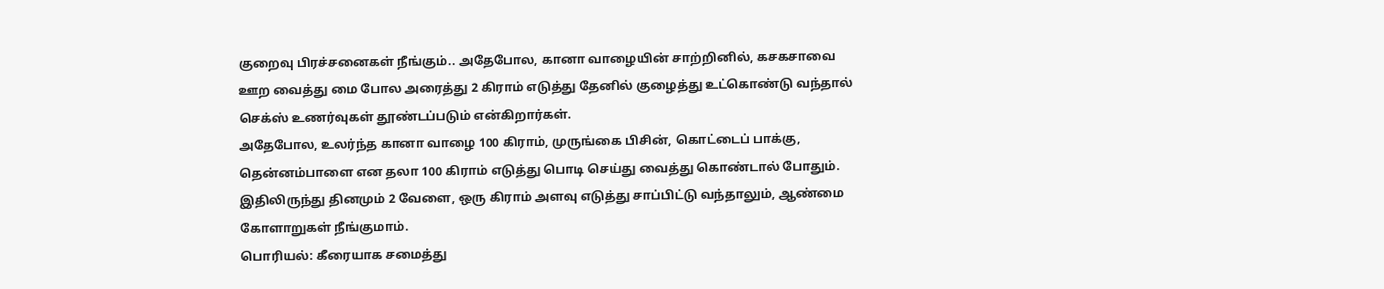குறைவு பிரச்சனைகள் நீங்கும்.. அதேபோல, கானா வாழையின் சாற்றினில், கசகசாவை ஊற வைத்து மை போல அரைத்து 2 கிராம் எடுத்து தேனில் குழைத்து உட்கொண்டு வந்தால் செக்ஸ் உணர்வுகள் தூண்டப்படும் என்கிறார்கள்.
அதேபோல, உலர்ந்த கானா வாழை 100 கிராம், முருங்கை பிசின், கொட்டைப் பாக்கு, தென்னம்பாளை என தலா 100 கிராம் எடுத்து பொடி செய்து வைத்து கொண்டால் போதும். இதிலிருந்து தினமும் 2 வேளை, ஒரு கிராம் அளவு எடுத்து சாப்பிட்டு வந்தாலும், ஆண்மை கோளாறுகள் நீங்குமாம்.
பொரியல்: கீரையாக சமைத்து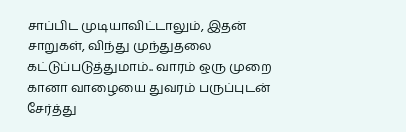சாப்பிட முடியாவிட்டாலும், இதன் சாறுகள், விந்து முந்துதலை கட்டுப்படுத்துமாம்.. வாரம் ஒரு முறை கானா வாழையை துவரம் பருப்புடன் சேர்த்து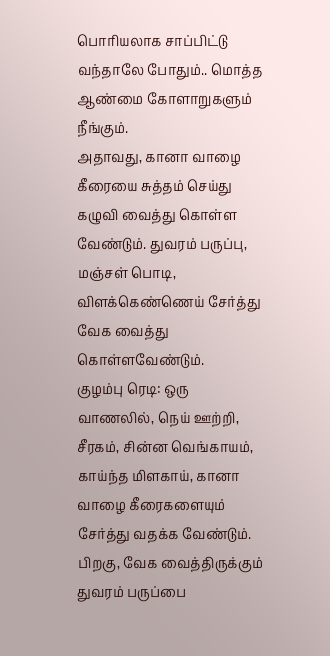பொரியலாக சாப்பிட்டு வந்தாலே போதும்.. மொத்த ஆண்மை கோளாறுகளும் நீங்கும்.
அதாவது, கானா வாழை கீரையை சுத்தம் செய்து கழுவி வைத்து கொள்ள வேண்டும். துவரம் பருப்பு, மஞ்சள் பொடி, விளக்கெண்ணெய் சேர்த்து வேக வைத்து கொள்ளவேண்டும்.
குழம்பு ரெடி: ஒரு வாணலில், நெய் ஊற்றி, சீரகம், சின்ன வெங்காயம், காய்ந்த மிளகாய், கானா வாழை கீரைகளையும் சேர்த்து வதக்க வேண்டும். பிறகு, வேக வைத்திருக்கும் துவரம் பருப்பை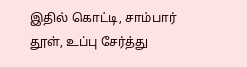இதில் கொட்டி, சாம்பார் தூள், உப்பு சேர்த்து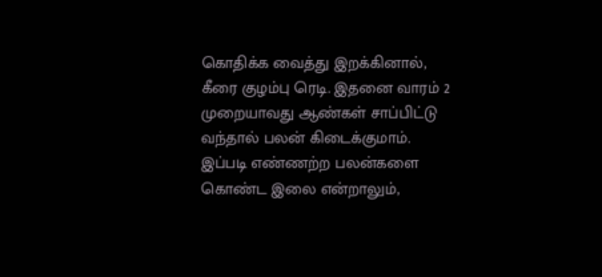கொதிக்க வைத்து இறக்கினால், கீரை குழம்பு ரெடி. இதனை வாரம் 2 முறையாவது ஆண்கள் சாப்பிட்டு வந்தால் பலன் கிடைக்குமாம்.
இப்படி எண்ணற்ற பலன்களை கொண்ட இலை என்றாலும்,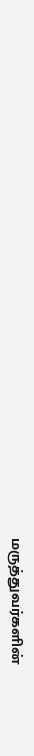மருத்துவர்களின்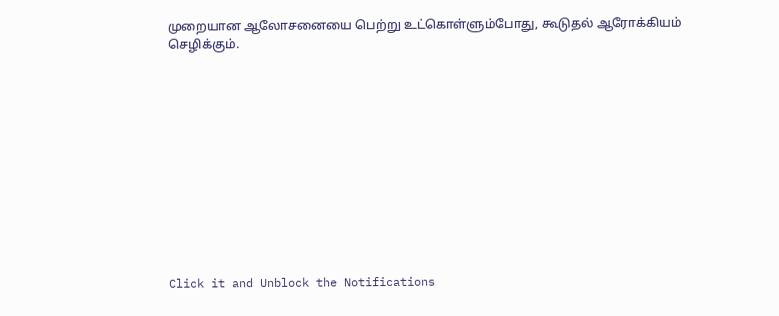முறையான ஆலோசனையை பெற்று உட்கொள்ளும்போது, கூடுதல் ஆரோக்கியம் செழிக்கும்.












Click it and Unblock the Notifications